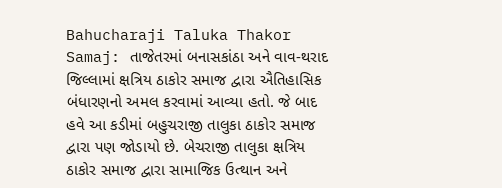Bahucharaji Taluka Thakor Samaj: તાજેતરમાં બનાસકાંઠા અને વાવ-થરાદ જિલ્લામાં ક્ષત્રિય ઠાકોર સમાજ દ્વારા ઐતિહાસિક બંધારણનો અમલ કરવામાં આવ્યા હતો. જે બાદ હવે આ કડીમાં બહુચરાજી તાલુકા ઠાકોર સમાજ દ્વારા પણ જોડાયો છે. બેચરાજી તાલુકા ક્ષત્રિય ઠાકોર સમાજ દ્વારા સામાજિક ઉત્થાન અને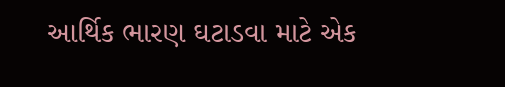આર્થિક ભારણ ઘટાડવા માટે એક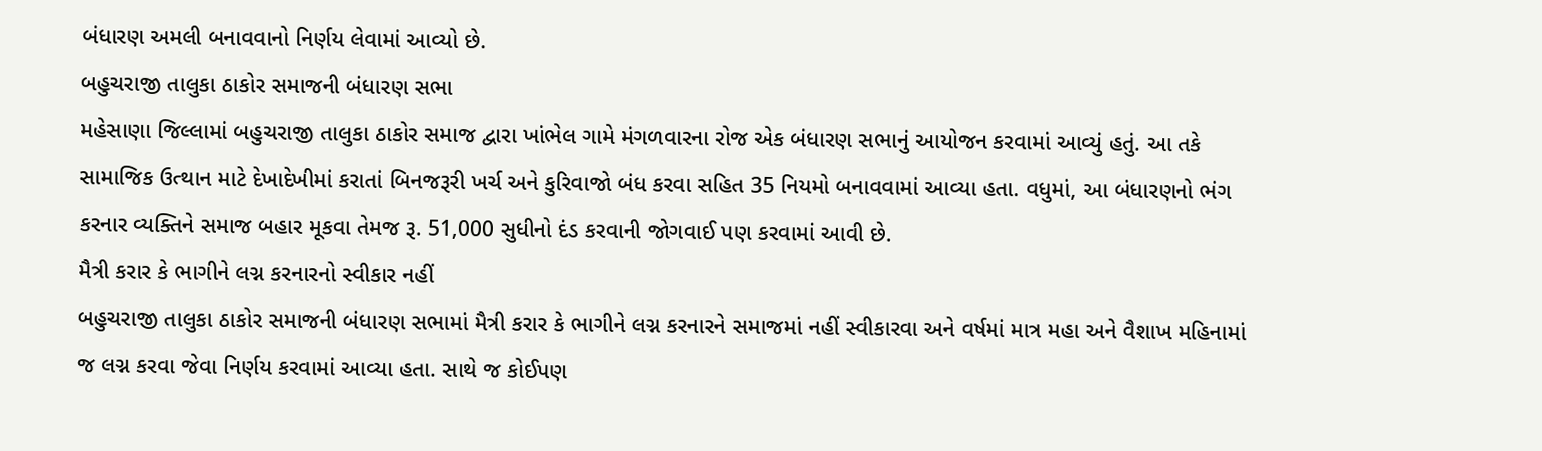બંધારણ અમલી બનાવવાનો નિર્ણય લેવામાં આવ્યો છે.
બહુચરાજી તાલુકા ઠાકોર સમાજની બંધારણ સભા
મહેસાણા જિલ્લામાં બહુચરાજી તાલુકા ઠાકોર સમાજ દ્વારા ખાંભેલ ગામે મંગળવારના રોજ એક બંધારણ સભાનું આયોજન કરવામાં આવ્યું હતું. આ તકે સામાજિક ઉત્થાન માટે દેખાદેખીમાં કરાતાં બિનજરૂરી ખર્ચ અને કુરિવાજો બંધ કરવા સહિત 35 નિયમો બનાવવામાં આવ્યા હતા. વધુમાં, આ બંધારણનો ભંગ કરનાર વ્યક્તિને સમાજ બહાર મૂકવા તેમજ રૂ. 51,000 સુધીનો દંડ કરવાની જોગવાઈ પણ કરવામાં આવી છે.
મૈત્રી કરાર કે ભાગીને લગ્ન કરનારનો સ્વીકાર નહીં
બહુચરાજી તાલુકા ઠાકોર સમાજની બંધારણ સભામાં મૈત્રી કરાર કે ભાગીને લગ્ન કરનારને સમાજમાં નહીં સ્વીકારવા અને વર્ષમાં માત્ર મહા અને વૈશાખ મહિનામાં જ લગ્ન કરવા જેવા નિર્ણય કરવામાં આવ્યા હતા. સાથે જ કોઈપણ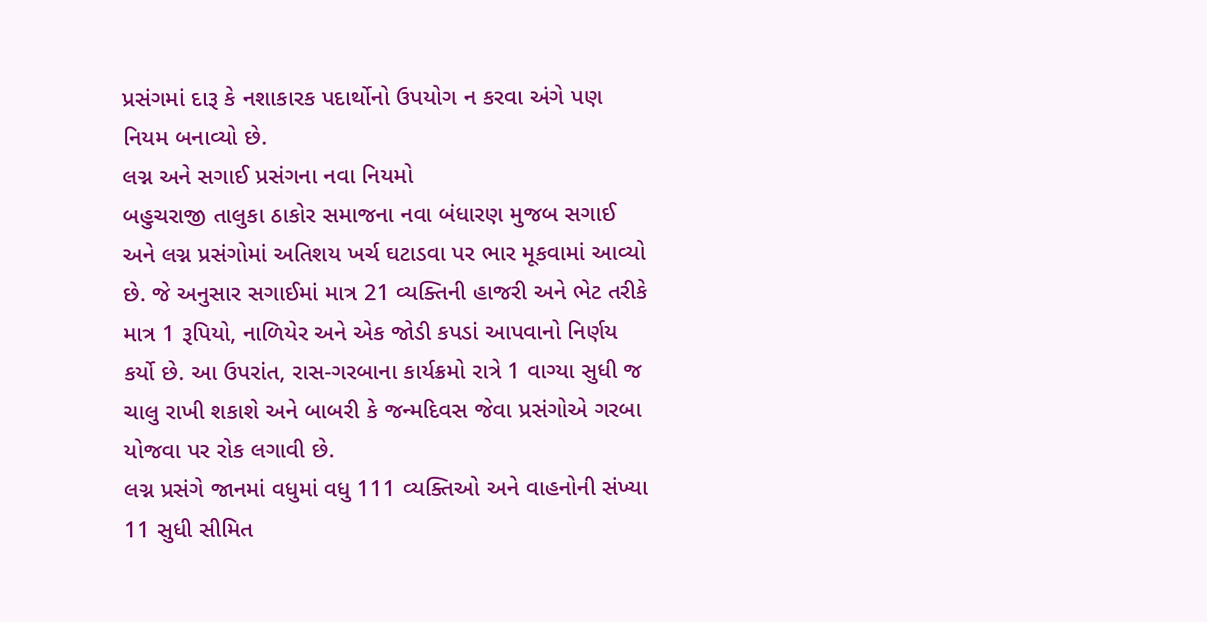પ્રસંગમાં દારૂ કે નશાકારક પદાર્થોનો ઉપયોગ ન કરવા અંગે પણ નિયમ બનાવ્યો છે.
લગ્ન અને સગાઈ પ્રસંગના નવા નિયમો
બહુચરાજી તાલુકા ઠાકોર સમાજના નવા બંધારણ મુજબ સગાઈ અને લગ્ન પ્રસંગોમાં અતિશય ખર્ચ ઘટાડવા પર ભાર મૂકવામાં આવ્યો છે. જે અનુસાર સગાઈમાં માત્ર 21 વ્યક્તિની હાજરી અને ભેટ તરીકે માત્ર 1 રૂપિયો, નાળિયેર અને એક જોડી કપડાં આપવાનો નિર્ણય કર્યો છે. આ ઉપરાંત, રાસ-ગરબાના કાર્યક્રમો રાત્રે 1 વાગ્યા સુધી જ ચાલુ રાખી શકાશે અને બાબરી કે જન્મદિવસ જેવા પ્રસંગોએ ગરબા યોજવા પર રોક લગાવી છે.
લગ્ન પ્રસંગે જાનમાં વધુમાં વધુ 111 વ્યક્તિઓ અને વાહનોની સંખ્યા 11 સુધી સીમિત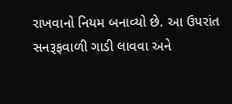રાખવાનો નિયમ બનાવ્યો છે. આ ઉપરાંત સનરૂફવાળી ગાડી લાવવા અને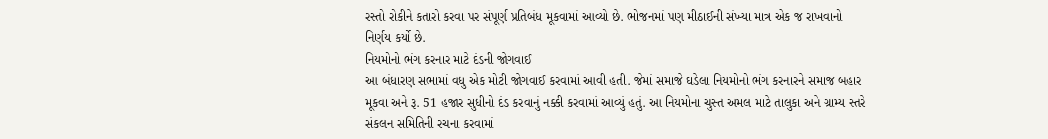રસ્તો રોકીને કતારો કરવા પર સંપૂર્ણ પ્રતિબંધ મૂકવામાં આવ્યો છે. ભોજનમાં પણ મીઠાઈની સંખ્યા માત્ર એક જ રાખવાનો નિર્ણય કર્યો છે.
નિયમોનો ભંગ કરનાર માટે દંડની જોગવાઈ
આ બંધારણ સભામાં વધુ એક મોટી જોગવાઈ કરવામાં આવી હતી. જેમાં સમાજે ઘડેલા નિયમોનો ભંગ કરનારને સમાજ બહાર મૂકવા અને રૂ. 51 હજાર સુધીનો દંડ કરવાનું નક્કી કરવામાં આવ્યું હતું. આ નિયમોના ચુસ્ત અમલ માટે તાલુકા અને ગ્રામ્ય સ્તરે સંકલન સમિતિની રચના કરવામાં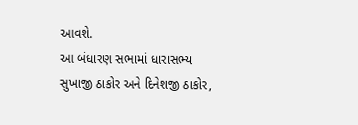આવશે.
આ બંધારણ સભામાં ધારાસભ્ય સુખાજી ઠાકોર અને દિનેશજી ઠાકોર,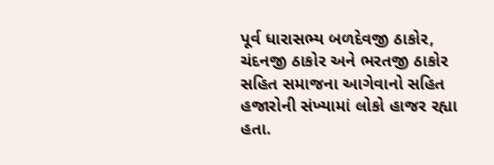પૂર્વ ધારાસભ્ય બળદેવજી ઠાકોર, ચંદનજી ઠાકોર અને ભરતજી ઠાકોર સહિત સમાજના આગેવાનો સહિત હજારોની સંખ્યામાં લોકો હાજર રહ્યા હતા.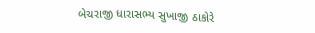બેચરાજી ધારાસભ્ય સુખાજી ઠાકોરે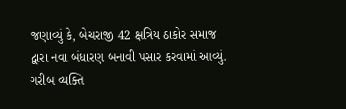જણાવ્યું કે, બેચરાજી 42 ક્ષત્રિય ઠાકોર સમાજ દ્વારા નવા બંધારણ બનાવી પસાર કરવામાં આવ્યું. ગરીબ વ્યક્તિ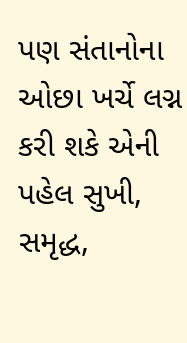પણ સંતાનોના ઓછા ખર્ચે લગ્ન કરી શકે એની પહેલ સુખી, સમૃદ્ધ,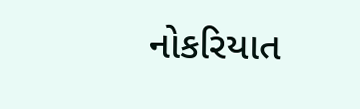નોકરિયાત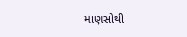માણસોથી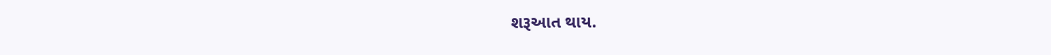શરૂઆત થાય.